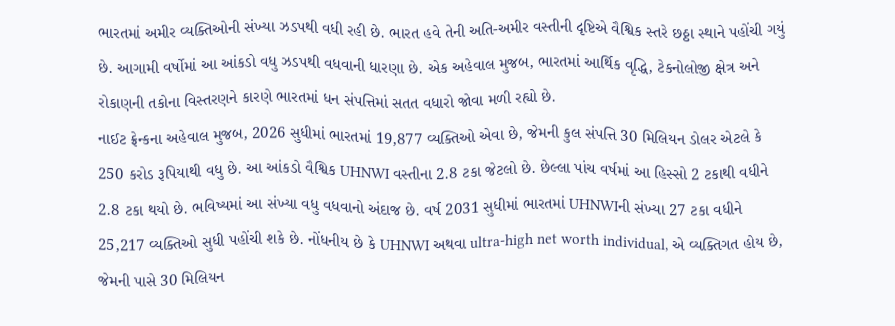ભારતમાં અમીર વ્યક્તિઓની સંખ્યા ઝડપથી વધી રહી છે. ભારત હવે તેની અતિ-અમીર વસ્તીની દૃષ્ટિએ વૈશ્વિક સ્તરે છઠ્ઠા સ્થાને પહોંચી ગયું છે. આગામી વર્ષોમાં આ આંકડો વધુ ઝડપથી વધવાની ધારણા છે. એક અહેવાલ મુજબ, ભારતમાં આર્થિક વૃદ્ધિ, ટેકનોલોજી ક્ષેત્ર અને રોકાણની તકોના વિસ્તરણને કારણે ભારતમાં ધન સંપત્તિમાં સતત વધારો જોવા મળી રહ્યો છે.
નાઈટ ફ્રેન્કના અહેવાલ મુજબ, 2026 સુધીમાં ભારતમાં 19,877 વ્યક્તિઓ એવા છે, જેમની કુલ સંપત્તિ 30 મિલિયન ડોલર એટલે કે 250 કરોડ રૂપિયાથી વધુ છે. આ આંકડો વૈશ્વિક UHNWI વસ્તીના 2.8 ટકા જેટલો છે. છેલ્લા પાંચ વર્ષમાં આ હિસ્સો 2 ટકાથી વધીને 2.8 ટકા થયો છે. ભવિષ્યમાં આ સંખ્યા વધુ વધવાનો અંદાજ છે. વર્ષ 2031 સુધીમાં ભારતમાં UHNWIની સંખ્યા 27 ટકા વધીને 25,217 વ્યક્તિઓ સુધી પહોંચી શકે છે. નોંધનીય છે કે UHNWI અથવા ultra-high net worth individual, એ વ્યક્તિગત હોય છે, જેમની પાસે 30 મિલિયન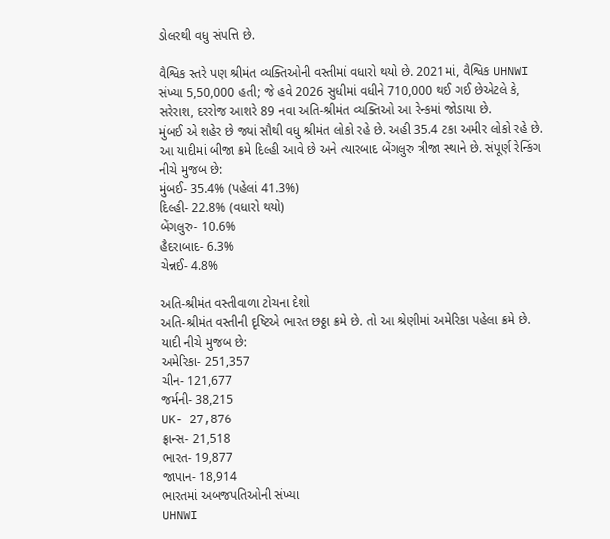ડોલરથી વધુ સંપત્તિ છે.

વૈશ્વિક સ્તરે પણ શ્રીમંત વ્યક્તિઓની વસ્તીમાં વધારો થયો છે. 2021માં, વૈશ્વિક UHNWI સંખ્યા 5,50,000 હતી; જે હવે 2026 સુધીમાં વધીને 710,000 થઈ ગઈ છેએટલે કે, સરેરાશ, દરરોજ આશરે 89 નવા અતિ-શ્રીમંત વ્યક્તિઓ આ રેન્કમાં જોડાયા છે.
મુંબઈ એ શહેર છે જ્યાં સૌથી વધુ શ્રીમંત લોકો રહે છે. અહી 35.4 ટકા અમીર લોકો રહે છે. આ યાદીમાં બીજા ક્રમે દિલ્હી આવે છે અને ત્યારબાદ બેંગલુરુ ત્રીજા સ્થાને છે. સંપૂર્ણ રેન્કિંગ નીચે મુજબ છે:
મુંબઈ- 35.4% (પહેલાં 41.3%)
દિલ્હી- 22.8% (વધારો થયો)
બેંગલુરુ- 10.6%
હૈદરાબાદ- 6.3%
ચેન્નઈ- 4.8%

અતિ-શ્રીમંત વસ્તીવાળા ટોચના દેશો
અતિ-શ્રીમંત વસ્તીની દૃષ્ટિએ ભારત છઠ્ઠા ક્રમે છે. તો આ શ્રેણીમાં અમેરિકા પહેલા ક્રમે છે. યાદી નીચે મુજબ છે:
અમેરિકા- 251,357
ચીન- 121,677
જર્મની- 38,215
UK- 27,876
ફ્રાન્સ- 21,518
ભારત- 19,877
જાપાન- 18,914
ભારતમાં અબજપતિઓની સંખ્યા
UHNWI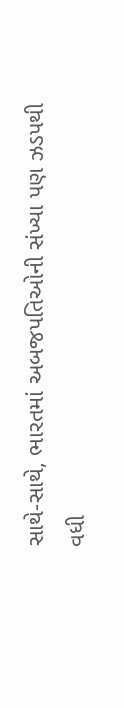સાથે-સાથે, ભારતમાં અબજપતિઓની સંખ્યા પણ ઝડપથી વધી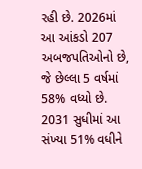રહી છે. 2026માં આ આંકડો 207 અબજપતિઓનો છે, જે છેલ્લા 5 વર્ષમાં 58% વધ્યો છે. 2031 સુધીમાં આ સંખ્યા 51% વધીને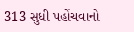313 સુધી પહોંચવાનો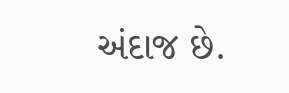અંદાજ છે.